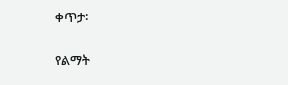ቀጥታ፡

የልማት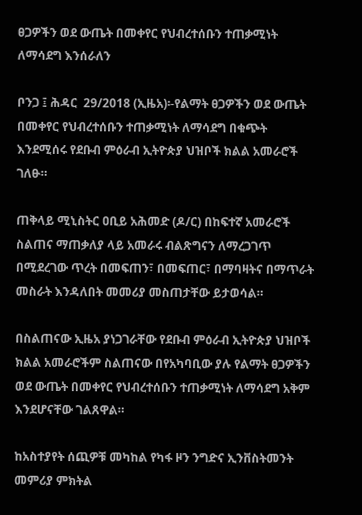ፀጋዎችን ወደ ውጤት በመቀየር የህብረተሰቡን ተጠቃሚነት ለማሳደግ እንሰራለን

ቦንጋ ፤ ሕዳር  29/2018 (ኢዜአ)፡-የልማት ፀጋዎችን ወደ ውጤት በመቀየር የህብረተሰቡን ተጠቃሚነት ለማሳደግ በቁጭት እንደሚሰሩ የደቡብ ምዕራብ ኢትዮጵያ ህዝቦች ክልል አመራሮች ገለፁ።

ጠቅላይ ሚኒስትር ዐቢይ አሕመድ (ዶ/ር) በከፍተኛ አመራሮች ስልጠና ማጠቃለያ ላይ አመራሩ ብልጽግናን ለማረጋገጥ  በሚደረገው ጥረት በመፍጠን፣ በመፍጠር፣ በማባዛትና በማጥራት መስራት እንዳለበት መመሪያ መስጠታቸው ይታወሳል።

በስልጠናው ኢዜአ ያነጋገራቸው የደቡብ ምዕራብ ኢትዮጵያ ህዝቦች ክልል አመራሮችም ስልጠናው በየአካባቢው ያሉ የልማት ፀጋዎችን ወደ ውጤት በመቀየር የህብረተሰቡን ተጠቃሚነት ለማሳደግ አቅም እንደሆናቸው ገልጸዋል።

ከአስተያየት ሰጪዎቹ መካከል የካፋ ዞን ንግድና ኢንቨስትመንት መምሪያ ምክትል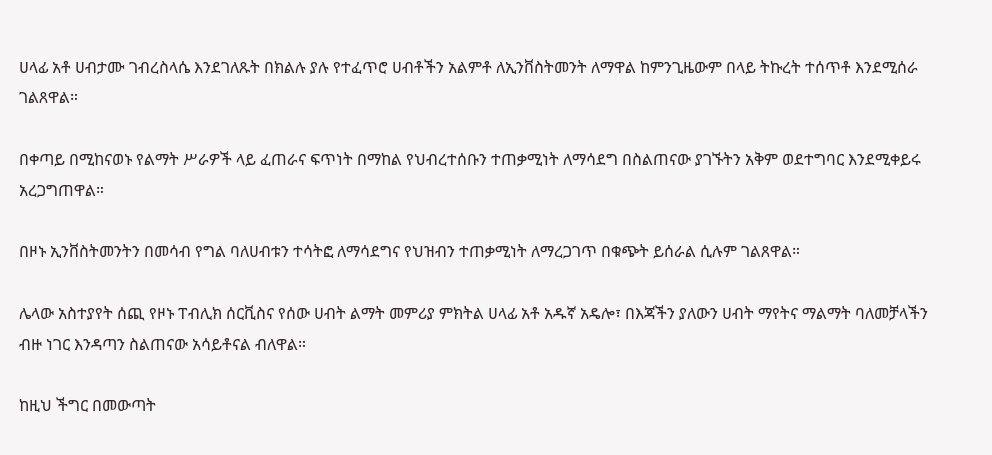ሀላፊ አቶ ሀብታሙ ገብረስላሴ እንደገለጹት በክልሉ ያሉ የተፈጥሮ ሀብቶችን አልምቶ ለኢንቨስትመንት ለማዋል ከምንጊዜውም በላይ ትኩረት ተሰጥቶ እንደሚሰራ ገልጸዋል።

በቀጣይ በሚከናወኑ የልማት ሥራዎች ላይ ፈጠራና ፍጥነት በማከል የህብረተሰቡን ተጠቃሚነት ለማሳደግ በስልጠናው ያገኙትን አቅም ወደተግባር እንደሚቀይሩ አረጋግጠዋል።

በዞኑ ኢንቨስትመንትን በመሳብ የግል ባለሀብቱን ተሳትፎ ለማሳደግና የህዝብን ተጠቃሚነት ለማረጋገጥ በቁጭት ይሰራል ሲሉም ገልጸዋል።

ሌላው አስተያየት ሰጪ የዞኑ ፐብሊክ ሰርቪስና የሰው ሀብት ልማት መምሪያ ምክትል ሀላፊ አቶ አዱኛ አዴሎ፣ በእጃችን ያለውን ሀብት ማየትና ማልማት ባለመቻላችን ብዙ ነገር እንዳጣን ስልጠናው አሳይቶናል ብለዋል።

ከዚህ ችግር በመውጣት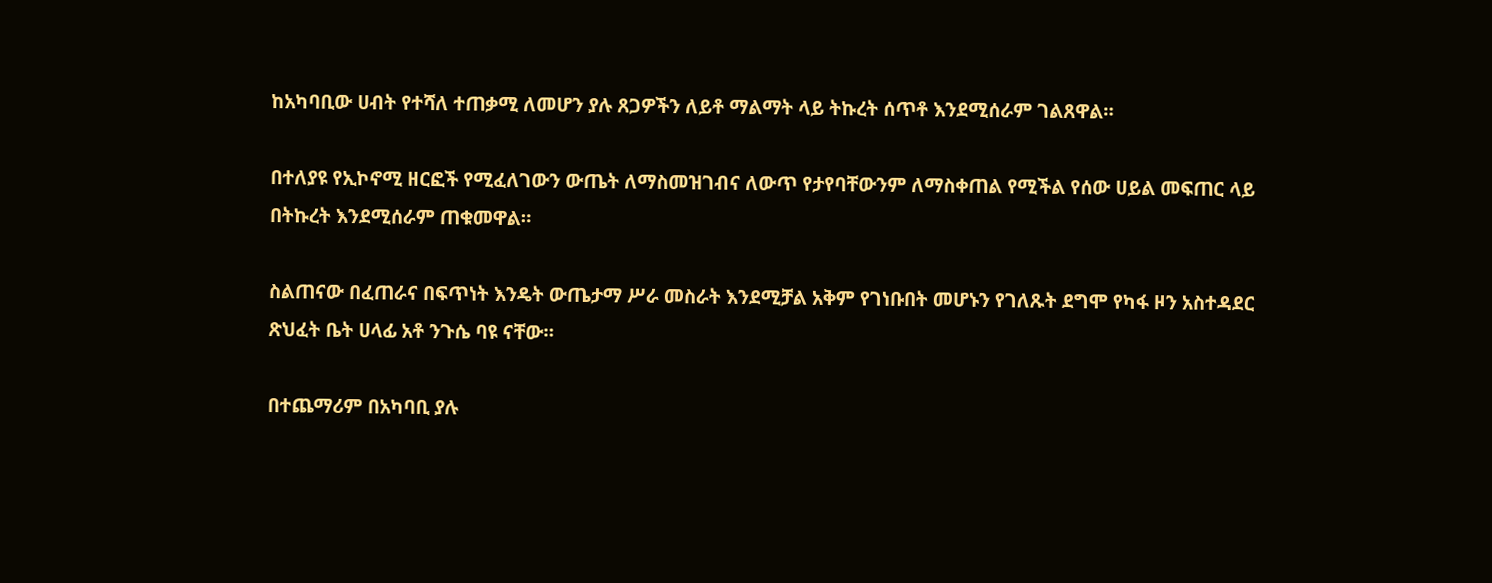ከአካባቢው ሀብት የተሻለ ተጠቃሚ ለመሆን ያሉ ጸጋዎችን ለይቶ ማልማት ላይ ትኩረት ሰጥቶ እንደሚሰራም ገልጸዋል።

በተለያዩ የኢኮኖሚ ዘርፎች የሚፈለገውን ውጤት ለማስመዝገብና ለውጥ የታየባቸውንም ለማስቀጠል የሚችል የሰው ሀይል መፍጠር ላይ በትኩረት እንደሚሰራም ጠቁመዋል።

ስልጠናው በፈጠራና በፍጥነት እንዴት ውጤታማ ሥራ መስራት እንደሚቻል አቅም የገነቡበት መሆኑን የገለጹት ደግሞ የካፋ ዞን አስተዳደር ጽህፈት ቤት ሀላፊ አቶ ንጉሴ ባዩ ናቸው።

በተጨማሪም በአካባቢ ያሉ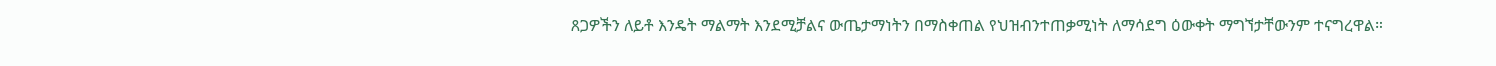ጸጋዎችን ለይቶ እንዴት ማልማት እንደሚቻልና ውጤታማነትን በማስቀጠል የህዝብንተጠቃሚነት ለማሳደግ ዕውቀት ማግኘታቸውንም ተናግረዋል።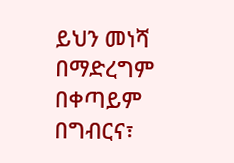ይህን መነሻ በማድረግም በቀጣይም በግብርና፣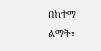በከተማ ልማት፣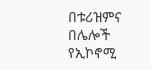በቱሪዝምና በሌሎች የኢኮኖሚ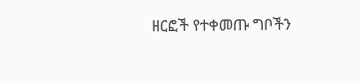ዘርፎች የተቀመጡ ግቦችን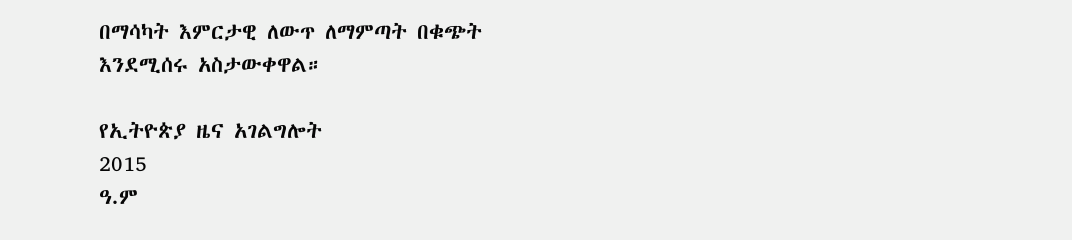በማሳካት እምርታዊ ለውጥ ለማምጣት በቁጭት እንደሚሰሩ አስታውቀዋል።

የኢትዮጵያ ዜና አገልግሎት
2015
ዓ.ም